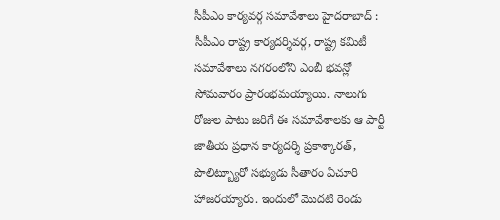సీపీఎం కార్యవర్గ సమావేశాలు హైదరాబాద్ : సీపీఎం రాష్ట్ర కార్యదర్శివర్గ, రాష్ట్ర కమిటీ సమావేశాలు నగరంలోని ఎంబీ భవన్లో సోమవారం ప్రారంభమయ్యాయి. నాలుగు రోజుల పాటు జరిగే ఈ సమావేశాలకు ఆ పార్టీ జాతీయ ప్రధాన కార్యదర్శి ప్రకాశ్కారత్, పొలిట్బ్యూరో సభ్యుడు సీతారం ఏచూరి హాజరయ్యారు. ఇందులో మొదటి రెండు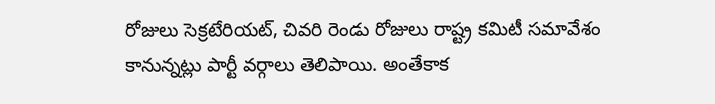రోజులు సెక్రటేరియట్, చివరి రెండు రోజులు రాష్ట్ర కమిటీ సమావేశం కానున్నట్లు పార్టీ వర్గాలు తెలిపాయి. అంతేకాక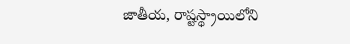జాతీయ, రాష్టస్థ్రాయిలోని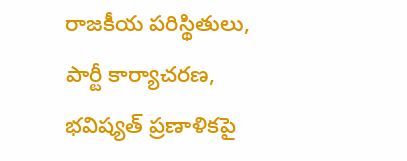రాజకీయ పరిస్థితులు, పార్టీ కార్యాచరణ, భవిష్యత్ ప్రణాళికపై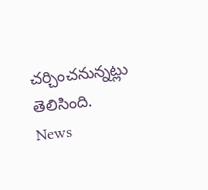చర్చించనున్నట్లు తెలిసింది.
News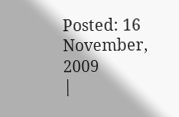Posted: 16 November, 2009
|